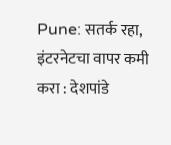Pune: सतर्क रहा, इंटरनेटचा वापर कमी करा : देशपांडे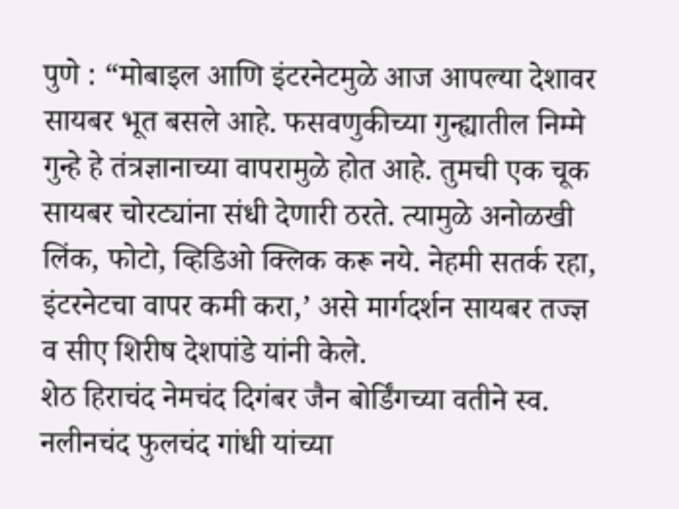पुणे : “मोबाइल आणि इंटरनेटमुळे आज आपल्या देशावर सायबर भूत बसले आहे. फसवणुकीच्या गुन्ह्यातील निम्मे गुन्हे हे तंत्रज्ञानाच्या वापरामुळे होत आहे. तुमची एक चूक सायबर चोरट्यांना संधी देणारी ठरते. त्यामुळे अनोळखी लिंक, फोटो, व्हिडिओ क्लिक करू नये. नेहमी सतर्क रहा, इंटरनेटचा वापर कमी करा,’ असे मार्गदर्शन सायबर तज्ज्ञ व सीए शिरीष देशपांडे यांनी केले.
शेठ हिराचंद नेमचंद दिगंबर जैन बोर्डिंगच्या वतीने स्व. नलीनचंद फुलचंद गांधी यांच्या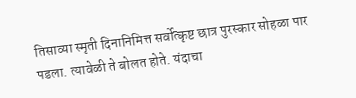तिसाव्या स्मृती दिनानिमित्त सर्वोत्कृष्ट छात्र पुरस्कार सोहळा पार पडला. त्यावेळी ते बोलत होते. यंदाचा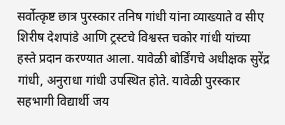सर्वोत्कृष्ट छात्र पुरस्कार तनिष गांधी यांना व्याख्याते व सीए शिरीष देशपांडे आणि ट्रस्टचे विश्वस्त चकोर गांधी यांच्या हस्ते प्रदान करण्यात आला. यावेळी बोर्डिंगचे अधीक्षक सुरेंद्र गांधी, अनुराधा गांधी उपस्थित होते. यावेळी पुरस्कार सहभागी विद्यार्थी जय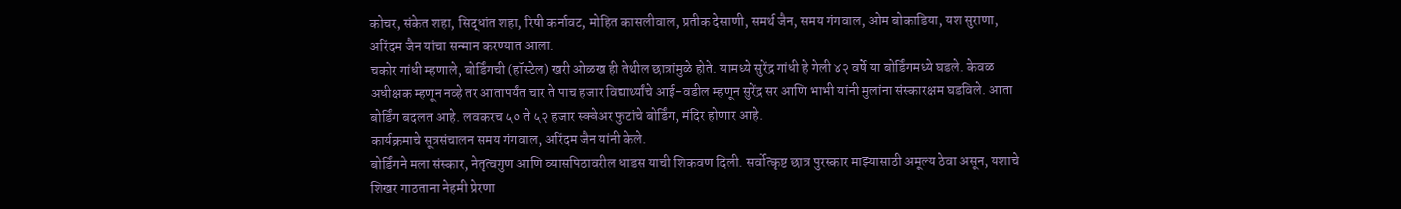कोचर, संकेत शहा, सिद्धांत शहा, रिषी कर्नावट, मोहित कासलीवाल, प्रतीक देसाणी, समर्थ जैन, समय गंगवाल, ओम बोकाडिया, यश सुराणा, अरिंदम जैन यांचा सन्मान करण्यात आला.
चकोर गांधी म्हणाले, बोर्डिंगची (हॉस्टेल) खरी ओळख ही तेथील छात्रांमुळे होते. यामध्ये सुरेंद्र गांधी हे गेली ४२ वर्षे या बोर्डिंगमध्ये घडले. केवळ अधीक्षक म्हणून नव्हे तर आतापर्यंत चार ते पाच हजार विद्यार्थ्यांचे आई-वडील म्हणून सुरेंद्र सर आणि भाभी यांनी मुलांना संस्कारक्षम घडविले. आता बोर्डिंग बदलत आहे. लवकरच ५० ते ५२ हजार स्क्वेअर फुटांचे बोर्डिंग, मंदिर होणार आहे.
कार्यक्रमाचे सूत्रसंचालन समय गंगवाल, अरिंदम जैन यांनी केले.
बोर्डिंगने मला संस्कार, नेतृत्वगुण आणि व्यासपिठावरील धाडस याची शिकवण दिली. सर्वोत्कृष्ट छात्र पुरस्कार माझ्यासाठी अमूल्य ठेवा असून, यशाचे शिखर गाठताना नेहमी प्रेरणा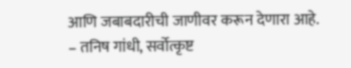आणि जबाबदारीची जाणीवर करून देणारा आहे.
– तनिष गांधी, सर्वोत्कृष्ट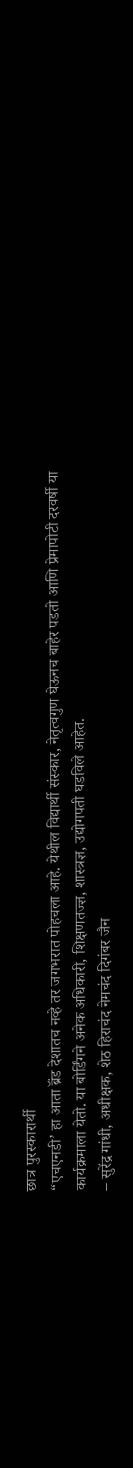छात्र पुरस्कारार्थी
“एचएनडी’ हा आता ब्रॅंड देशातच नव्हे तर जगभरात पोहचला आहे. येथील विद्यार्थी संस्कार, नेतृत्वगुण घेऊनच बाहेर पडतो आणि प्रेमापोटी दरवर्षी या कार्यक्रमाला येतो. या बोर्डिंगने अनेक अधिकारी, शिक्षणतज्ज्ञ, शास्त्रज्ञ, उद्योगपती घडविले आहेत.
– सुरेंद्र गांधी, अधीक्षक, शेठ हिराचंद नेमचंद दिगंबर जैन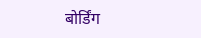बोर्डिंग